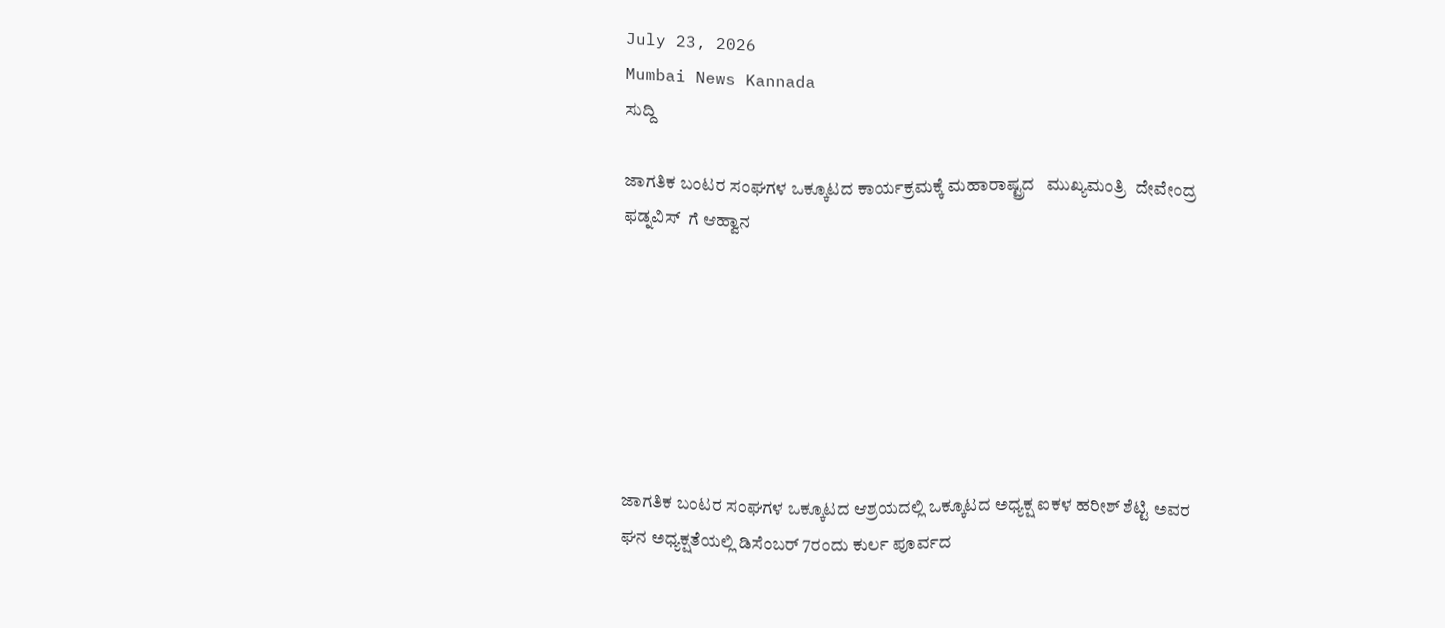July 23, 2026
Mumbai News Kannada
ಸುದ್ದಿ

ಜಾಗತಿಕ ಬಂಟರ ಸಂಘಗಳ ಒಕ್ಕೂಟದ ಕಾರ್ಯಕ್ರಮಕ್ಕೆ ಮಹಾರಾಷ್ಟ್ರದ   ಮುಖ್ಯಮಂತ್ರಿ  ದೇವೇಂದ್ರ ಫಡ್ನವಿಸ್  ಗೆ ಆಹ್ವಾನ







ಜಾಗತಿಕ ಬಂಟರ ಸಂಘಗಳ ಒಕ್ಕೂಟದ ಆಶ್ರಯದಲ್ಲಿ ಒಕ್ಕೂಟದ ಅಧ್ಯಕ್ಷ ಐಕಳ ಹರೀಶ್ ಶೆಟ್ಟಿ ಅವರ ಘನ ಅಧ್ಯಕ್ಷತೆಯಲ್ಲಿ ಡಿಸೆಂಬರ್ 7ರಂದು ಕುರ್ಲ ಪೂರ್ವದ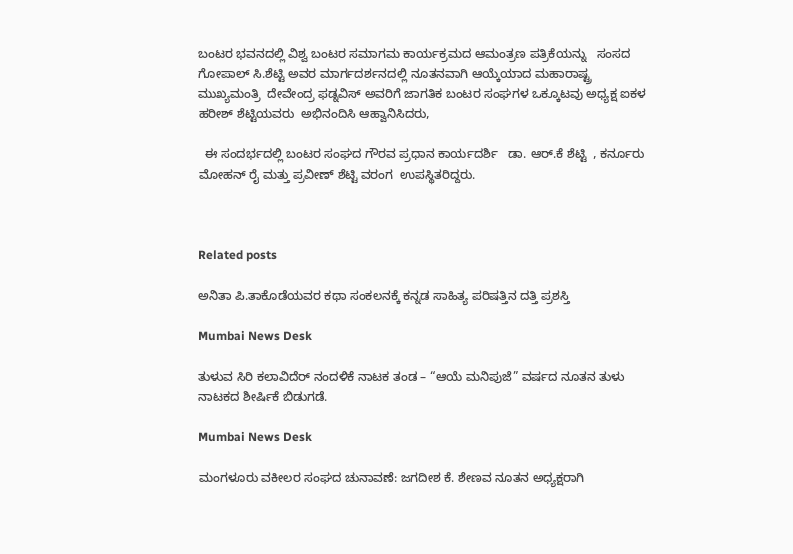ಬಂಟರ ಭವನದಲ್ಲಿ ವಿಶ್ವ ಬಂಟರ ಸಮಾಗಮ ಕಾರ್ಯಕ್ರಮದ ಆಮಂತ್ರಣ ಪತ್ರಿಕೆಯನ್ನು   ಸಂಸದ
ಗೋಪಾಲ್ ಸಿ.ಶೆಟ್ಟಿ ಅವರ ಮಾರ್ಗದರ್ಶನದಲ್ಲಿ ನೂತನವಾಗಿ ಆಯ್ಕೆಯಾದ ಮಹಾರಾಷ್ಟ್ರ ಮುಖ್ಯಮಂತ್ರಿ  ದೇವೇಂದ್ರ ಫಡ್ನವಿಸ್ ಅವರಿಗೆ ಜಾಗತಿಕ ಬಂಟರ ಸಂಘಗಳ ಒಕ್ಕೂಟವು ಅಧ್ಯಕ್ಷ ಐಕಳ ಹರೀಶ್ ಶೆಟ್ಟಿಯವರು  ಅಭಿನಂದಿಸಿ ಆಹ್ವಾನಿಸಿದರು,

  ಈ ಸಂದರ್ಭದಲ್ಲಿ ಬಂಟರ ಸಂಘದ ಗೌರವ ಪ್ರಧಾನ ಕಾರ್ಯದರ್ಶಿ   ಡಾ. ಆರ್.ಕೆ ಶೆಟ್ಟಿ  , ಕರ್ನೂರು ಮೋಹನ್ ರೈ ಮತ್ತು ಪ್ರವೀಣ್ ಶೆಟ್ಟಿ ವರಂಗ  ಉಪಸ್ಥಿತರಿದ್ದರು.



Related posts

ಅನಿತಾ ಪಿ.ತಾಕೊಡೆಯವರ ಕಥಾ ಸಂಕಲನಕ್ಕೆ ಕನ್ನಡ ಸಾಹಿತ್ಯ ಪರಿಷತ್ತಿನ ದತ್ತಿ ಪ್ರಶಸ್ತಿ

Mumbai News Desk

ತುಳುವ ಸಿರಿ ಕಲಾವಿದೆರ್ ನಂದಳಿಕೆ ನಾಟಕ ತಂಡ – “ಆಯೆ ಮನಿಪುಜೆ” ವರ್ಷದ ನೂತನ ತುಳು ನಾಟಕದ ಶೀರ್ಷಿಕೆ ಬಿಡುಗಡೆ.

Mumbai News Desk

ಮಂಗಳೂರು ವಕೀಲರ ಸಂಘದ ಚುನಾವಣೆ: ಜಗದೀಶ ಕೆ. ಶೇಣವ ನೂತನ ಅಧ್ಯಕ್ಷರಾಗಿ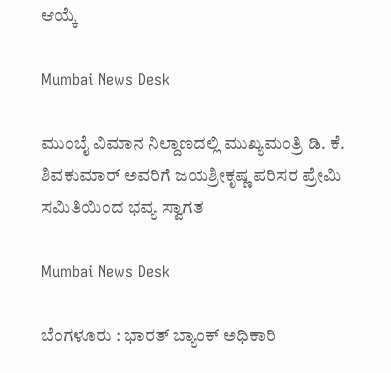ಆಯ್ಕೆ

Mumbai News Desk

ಮುಂಬೈ ವಿಮಾನ ನಿಲ್ದಾಣದಲ್ಲಿ ಮುಖ್ಯಮಂತ್ರಿ ಡಿ. ಕೆ. ಶಿವಕುಮಾರ್ ಅವರಿಗೆ ಜಯಶ್ರೀಕೃಷ್ಣ ಪರಿಸರ ಪ್ರೇಮಿ ಸಮಿತಿಯಿಂದ ಭವ್ಯ ಸ್ವಾಗತ

Mumbai News Desk

ಬೆಂಗಳೂರು : ಭಾರತ್ ಬ್ಯಾಂಕ್ ಅಧಿಕಾರಿ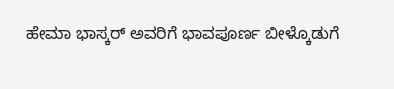ಹೇಮಾ ಭಾಸ್ಕರ್ ಅವರಿಗೆ ಭಾವಪೂರ್ಣ ಬೀಳ್ಕೊಡುಗೆ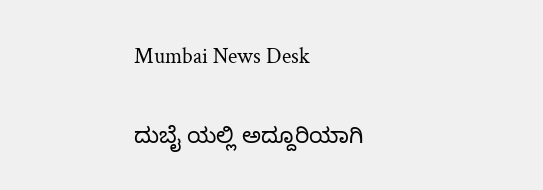Mumbai News Desk

ದುಬೈ ಯಲ್ಲಿ ಅದ್ದೂರಿಯಾಗಿ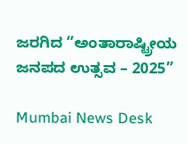ಜರಗಿದ “ಅಂತಾರಾಷ್ಟ್ರೀಯ ಜನಪದ ಉತ್ಸವ – 2025”

Mumbai News Desk